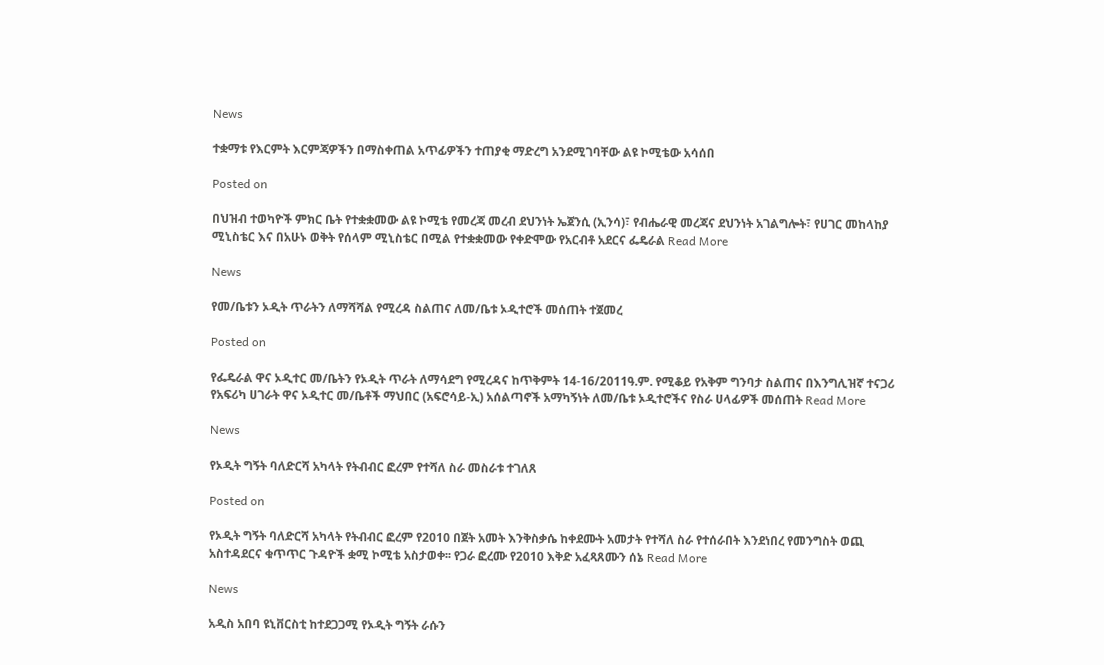News

ተቋማቱ የእርምት እርምጃዎችን በማስቀጠል አጥፊዎችን ተጠያቂ ማድረግ አንደሚገባቸው ልዩ ኮሚቴው አሳሰበ

Posted on

በህዝብ ተወካዮች ምክር ቤት የተቋቋመው ልዩ ኮሚቴ የመረጃ መረብ ደህንነት ኤጀንሲ (ኢንሳ)፣ የብሔራዊ መረጃና ደህንነት አገልግሎት፣ የሀገር መከላከያ ሚኒስቴር እና በአሁኑ ወቅት የሰላም ሚኒስቴር በሚል የተቋቋመው የቀድሞው የአርብቶ አደርና ፌዴራል Read More

News

የመ/ቤቱን ኦዲት ጥራትን ለማሻሻል የሚረዳ ስልጠና ለመ/ቤቱ ኦዲተሮች መሰጠት ተጀመረ

Posted on

የፌዴራል ዋና ኦዲተር መ/ቤትን የኦዲት ጥራት ለማሳደግ የሚረዳና ከጥቅምት 14-16/2011ዓ.ም. የሚቆይ የአቅም ግንባታ ስልጠና በእንግሊዝኛ ተናጋሪ የአፍሪካ ሀገራት ዋና ኦዲተር መ/ቤቶች ማህበር (አፍሮሳይ-ኢ) አሰልጣኖች አማካኝነት ለመ/ቤቱ ኦዲተሮችና የስራ ሀላፊዎች መሰጠት Read More

News

የኦዲት ግኝት ባለድርሻ አካላት የትብብር ፎረም የተሻለ ስራ መስራቱ ተገለጸ

Posted on

የኦዲት ግኝት ባለድርሻ አካላት የትብብር ፎረም የ2010 በጀት አመት እንቅስቃሴ ከቀደሙት አመታት የተሻለ ስራ የተሰራበት እንደነበረ የመንግስት ወጪ አስተዳደርና ቁጥጥር ጉዳዮች ቋሚ ኮሚቴ አስታወቀ፡፡ የጋራ ፎረሙ የ2010 እቅድ አፈጻጸሙን ሰኔ Read More

News

አዲስ አበባ ዩኒቨርስቲ ከተደጋጋሚ የኦዲት ግኝት ራሱን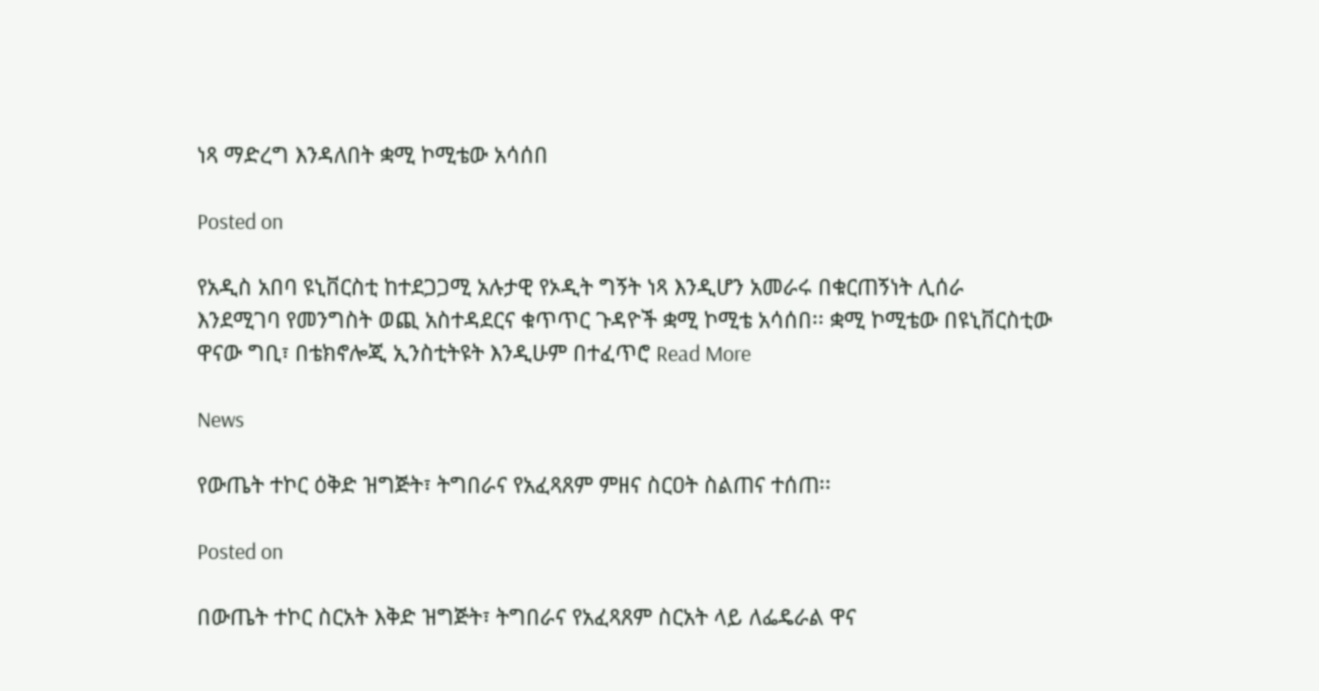ነጻ ማድረግ እንዳለበት ቋሚ ኮሚቴው አሳሰበ

Posted on

የአዲስ አበባ ዩኒቨርስቲ ከተደጋጋሚ አሉታዊ የኦዲት ግኝት ነጻ እንዲሆን አመራሩ በቁርጠኝነት ሊሰራ እንደሚገባ የመንግስት ወጪ አስተዳደርና ቁጥጥር ጉዳዮች ቋሚ ኮሚቴ አሳሰበ፡፡ ቋሚ ኮሚቴው በዩኒቨርስቲው ዋናው ግቢ፣ በቴክኖሎጂ ኢንስቲትዩት እንዲሁም በተፈጥሮ Read More

News

የውጤት ተኮር ዕቅድ ዝግጅት፣ ትግበራና የአፈጻጸም ምዘና ስርዐት ስልጠና ተሰጠ፡፡

Posted on

በውጤት ተኮር ስርአት እቅድ ዝግጅት፣ ትግበራና የአፈጻጸም ስርአት ላይ ለፌዴራል ዋና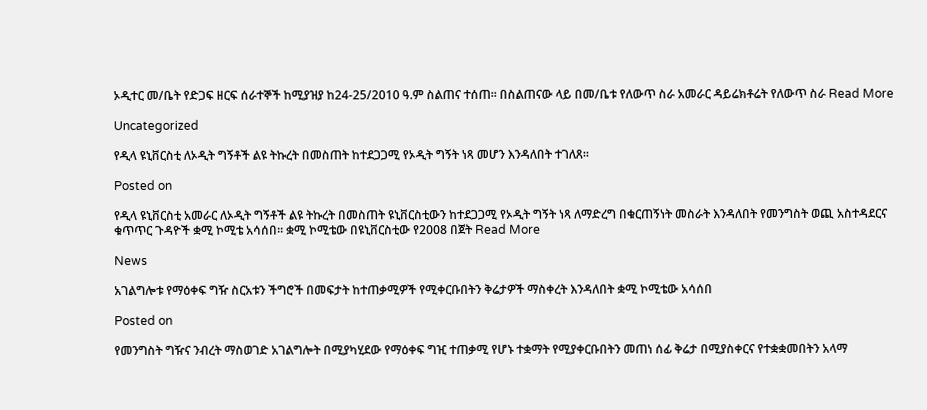ኦዲተር መ/ቤት የድጋፍ ዘርፍ ሰራተኞች ከሚያዝያ ከ24-25/2010 ዓ.ም ስልጠና ተሰጠ፡፡ በስልጠናው ላይ በመ/ቤቱ የለውጥ ስራ አመራር ዳይሬክቶሬት የለውጥ ስራ Read More

Uncategorized

የዲላ ዩኒቨርስቲ ለኦዲት ግኝቶች ልዩ ትኩረት በመስጠት ከተደጋጋሚ የኦዲት ግኝት ነጻ መሆን እንዳለበት ተገለጸ፡፡

Posted on

የዲላ ዩኒቨርስቲ አመራር ለኦዲት ግኝቶች ልዩ ትኩረት በመስጠት ዩኒቨርስቲውን ከተደጋጋሚ የኦዲት ግኝት ነጻ ለማድረግ በቁርጠኝነት መስራት እንዳለበት የመንግስት ወጪ አስተዳደርና ቁጥጥር ጉዳዮች ቋሚ ኮሚቴ አሳሰበ፡፡ ቋሚ ኮሚቴው በዩኒቨርስቲው የ2008 በጀት Read More

News

አገልግሎቱ የማዕቀፍ ግዥ ስርአቱን ችግሮች በመፍታት ከተጠቃሚዎች የሚቀርቡበትን ቅሬታዎች ማስቀረት እንዳለበት ቋሚ ኮሚቴው አሳሰበ

Posted on

የመንግስት ግዥና ንብረት ማስወገድ አገልግሎት በሚያካሂደው የማዕቀፍ ግዢ ተጠቃሚ የሆኑ ተቋማት የሚያቀርቡበትን መጠነ ሰፊ ቅሬታ በሚያስቀርና የተቋቋመበትን አላማ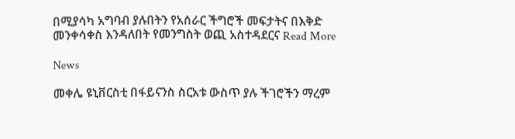በሚያሳካ አግባብ ያሉበትን የአሰራር ችግሮች መፍታትና በእቅድ መንቀሳቀስ እንዳለበት የመንግስት ወጪ አስተዳደርና Read More

News

መቀሌ ዩኒቨርስቲ በፋይናንስ ስርአቱ ውስጥ ያሉ ችገሮችን ማረም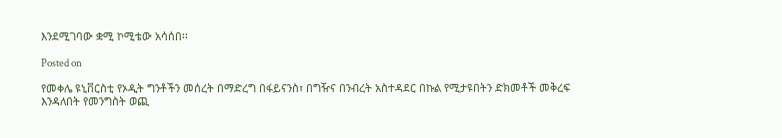እንደሚገባው ቋሚ ኮሚቴው አሳሰበ፡፡

Posted on

የመቀሌ ዩኒቨርስቲ የኦዲት ግንቶችን መሰረት በማድረግ በፋይናንስ፣ በግዥና በንብረት አስተዳደር በኩል የሚታዩበትን ድክመቶች መቅረፍ እንዳለበት የመንግስት ወጪ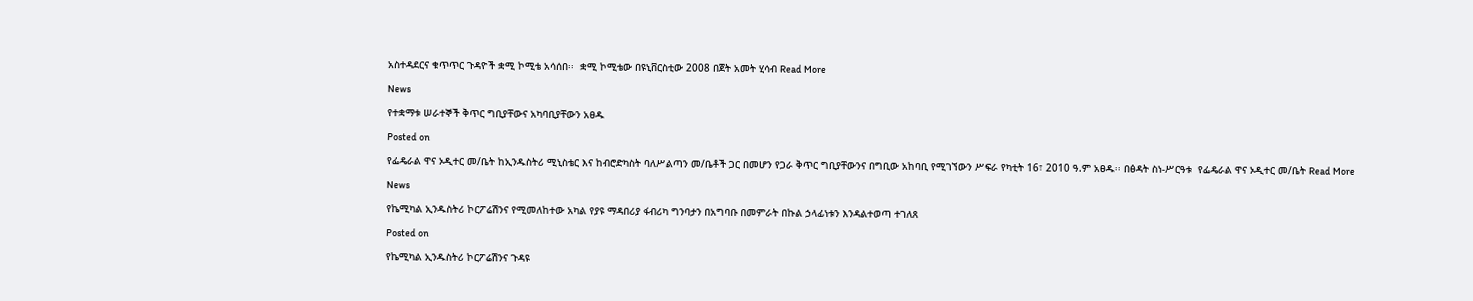አስተዳደርና ቁጥጥር ጉዳዮች ቋሚ ኮሚቴ አሳሰበ፡፡  ቋሚ ኮሚቴው በዩኒቨርስቲው 2008 በጀት አመት ሂሳብ Read More

News

የተቋማቱ ሠራተኞች ቅጥር ግቢያቸውና አካባቢያቸውን አፀዱ

Posted on

የፌዴራል ዋና ኦዲተር መ/ቤት ከኢንዱስትሪ ሚኒስቴር እና ከብሮድካስት ባለሥልጣን መ/ቤቶች ጋር በመሆን የጋራ ቅጥር ግቢያቸውንና በግቢው አከባቢ የሚገኘውን ሥፍራ የካቲት 16፣ 2010 ዓ.ም አፀዱ፡፡ በፅዳት ስነ-ሥርዓቱ  የፌዴራል ዋና ኦዲተር መ/ቤት Read More

News

የኬሚካል ኢንዱስትሪ ኮርፖሬሽንና የሚመለከተው አካል የያዩ ማዳበሪያ ፋብሪካ ግንባታን በአግባቡ በመምራት በኩል ኃላፊነቱን እንዳልተወጣ ተገለጸ

Posted on

የኬሚካል ኢንዱስትሪ ኮርፖሬሽንና ጉዳዩ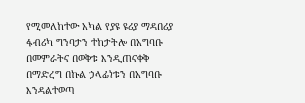የሚመለከተው አካል የያዩ ዩሪያ ማዳበሪያ ፋብሪካ ግንባታን ተከታትሎ በአግባቡ በመምራትና በወቅቱ እንዲጠናቀቅ በማድረግ በኩል ኃላፊነቱን በአግባቡ እንዳልተወጣ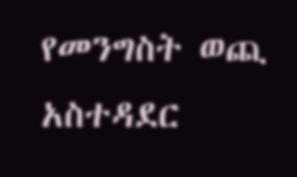የመንግስት ወጪ አስተዳደር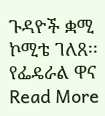ጉዳዮች ቋሚ ኮሚቴ ገለጸ፡፡ የፌዴራል ዋና Read More